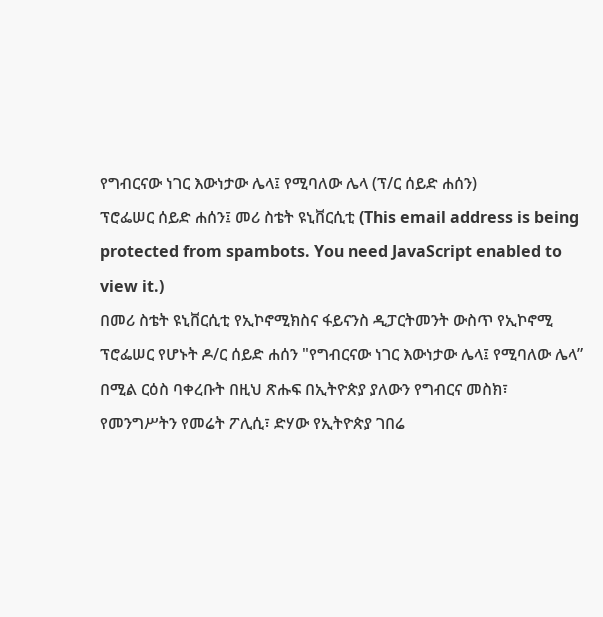የግብርናው ነገር እውነታው ሌላ፤ የሚባለው ሌላ (ፕ/ር ሰይድ ሐሰን)
ፕሮፌሠር ሰይድ ሐሰን፤ መሪ ስቴት ዩኒቨርሲቲ (This email address is being protected from spambots. You need JavaScript enabled to view it.)
በመሪ ስቴት ዩኒቨርሲቲ የኢኮኖሚክስና ፋይናንስ ዲፓርትመንት ውስጥ የኢኮኖሚ ፕሮፌሠር የሆኑት ዶ/ር ሰይድ ሐሰን "የግብርናው ነገር እውነታው ሌላ፤ የሚባለው ሌላ” በሚል ርዕስ ባቀረቡት በዚህ ጽሑፍ በኢትዮጵያ ያለውን የግብርና መስክ፣ የመንግሥትን የመሬት ፖሊሲ፣ ድሃው የኢትዮጵያ ገበሬ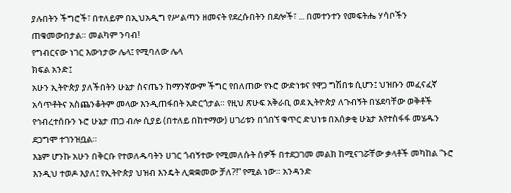ያሉበትን ችግሮች፣ በተለይም በኢህአዲግ የሥልጣን ዘመናት የደረሱበትን በደሎች፣ ... በመተንተን የመፍትሔ ሃሳቦችን ጠቁመውበታል። መልካም ንባብ!
የግብርናው ነገር እውነታው ሌላ፤ የሚባለው ሌላ
ክፍል አንድ፤
አሁን ኢትዮጵያ ያለችበትን ሁኔታ ስናጤን ከማንኛውም ችግር የበለጠው የኑሮ ውድነቱና የዋጋ ግሽበቱ ሲሆን፤ ህዝቡን መፈናፈኛ አሳጥቶትና አስጨንቆትም መላው እንዲጠፋበት አድርጎታል። የዚህ ጽሁፍ አቅራቢ ወደ ኢትዮጵያ ለጉብኝት በሄደባቸው ወቅቶች የኅብረተሰቡን ኑሮ ሁኔታ ጠጋ ብሎ ሲያይ (በተለይ በከተማው) ሀገሪቱን በጎበኘ ቁጥር ድህነቱ በአሰቃቂ ሁኔታ እየተስፋፋ መሄዱን ደጋግሞ ተገንዝቧል።
እኔም ሆንኩ አሁን በቅርቡ የተወለዱባትን ሀገር ጎብኝተው የሚመለሱት ሰዎች በተደጋገመ መልክ ከሚናገሯቸው ቃላቶች መካከል “ኑሮ እንዲህ ተወዶ እያለ፤ የኢትዮጵያ ህዝብ እንዴት ሊቋቋመው ቻለ?!” የሚል ነው። አንዳንድ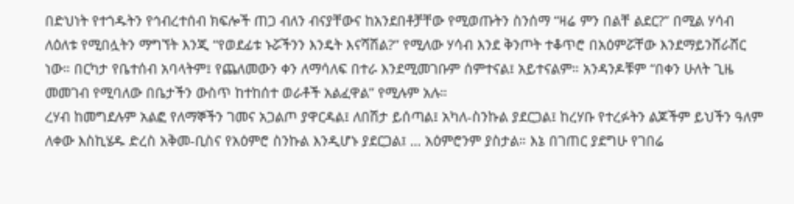በድህነት የተጎዱትን የኅብረተሰብ ክፍሎች ጠጋ ብለን ብናያቸውና ከአንደበቶቻቸው የሚወጡትን ስንሰማ “ዛሬ ምን በልቸ ልደር?” በሚል ሃሳብ ለዕለቱ የሚበሏትን ማግኘት እንጂ “የወደፊቱ ኑሯችንን እንዴት እናሻሽል?” የሚለው ሃሳብ እንደ ቅንጦት ተቆጥሮ በአዕምሯቸው እንደማይንሸራሸር ነው። በርካታ የቤተሰብ አባላትም፤ የጨለመውን ቀን ለማሳለፍ በተራ እንደሚመገቡም ሰምተናል፤ አይተናልም። አንዳንዶቹም “በቀን ሁለት ጊዜ መመገብ የሚባለው በቤታችን ውስጥ ከተከሰተ ወራቶች አልፈዋል” የሚሉም አሉ።
ረሃብ ከመግደሉም አልፎ የለማኞችን ገመና አጋልጦ ያዋርዳል፤ ለበሽታ ይሰጣል፤ አካለ-ስንኩል ያደርጋል፤ ከረሃቡ የተረፉትን ልጆችም ይህችን ዓለም ለቀው እስኪሄዱ ድረስ አቅመ-ቢስና የአዕምሮ ስንኩል እንዲሆኑ ያደርጋል፤ … አዕምሮንም ያስታል። እኔ በገጠር ያደግሁ የገበሬ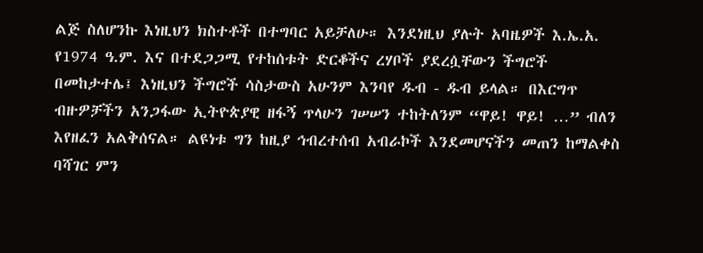ልጅ ስለሆንኩ እነዚህን ክስተቶች በተግባር አይቻለሁ። እንደነዚህ ያሉት አባዜዎች እ.ኤ.አ. የ1974 ዓ.ም. እና በተደጋጋሚ የተከሰቱት ድርቆችና ረሃቦች ያደረሷቸውን ችግሮች በመከታተሌ፤ እነዚህን ችግሮች ሳስታውስ አሁንም እንባየ ዱብ - ዱብ ይላል። በእርግጥ ብዙዎቻችን አንጋፋው ኢትዮጵያዊ ዘፋኝ ጥላሁን ገሠሠን ተከትለንም “ዋይ! ዋይ! …” ብለን እየዘፈን አልቅሰናል። ልዩነቱ ግን ከዚያ ኅብረተሰብ አብራኮች እንደመሆናችን መጠን ከማልቀስ ባሻገር ምን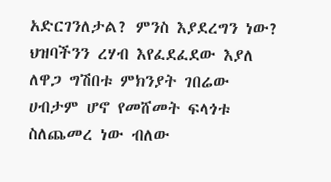አድርገንለታል? ምንስ እያደረግን ነው? ህዝባችንን ረሃብ እየፈደፈደው እያለ ለዋጋ ግሽበቱ ምክንያት ገበሬው ሀብታም ሆኖ የመሸመት ፍላጎቱ ስለጨመረ ነው ብለው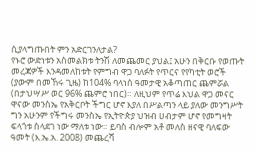ሲያላግጡበት ምን አድርገንለታል?
የኑሮ ውድነቱን አስመልክቱ ትንሽ ለመጨመር ያህል፤ አሁን በቅርቡ የወጡት መረጃዎች እንዳመለከቱት የምግብ ዋጋ ባለፉት የጥርና የየካቲት ወሮች (ያውም በመኸሩ ጊዜ) ከ104% ባላነሰ ዓመታዊ አቆጣጠር ጨምሯል (በታህሣሥ ወር 96% ጨምሮ ነበር)። ለዚህም የጥሬ እህል ዋጋ መናር ዋናው መንስኤ የአቅርቦት ችግር ሆኖ እያለ በሥልጣን ላይ ያለው መንግሥት ግን አሁንም የችግሩ መንስኤ የኢትዮጵያ ህዝብ ሀብታም ሆኖ የመግዛት ፍላጎቱ ስላደገ ነው ማለቱ ነው። ይባስ ብሎም አቶ መለስ ዘናዊ ባለፍው ዓመት (እ.ኤ.አ. 2008) መጨረሻ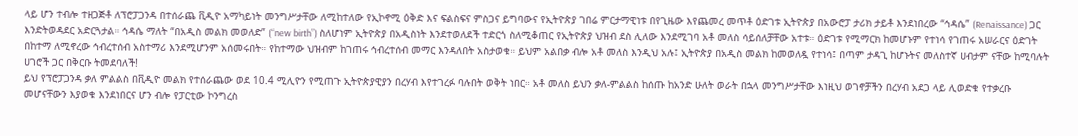ላይ ሆን ተብሎ ተዘጋጅቶ ለፕሮፓጋንዳ በተሰራጨ ቪዲዮ አማካይነት መንግሥታቸው ለሚከተለው የኢኮኖሚ ዕቅድ እና ፍልስፍና ምስጋና ይግባውና የኢትዮጵያ ገበሬ ምርታማዊነቱ በየጊዜው እየጨመረ መጥቶ ዕድገቱ ኢትዮጵያ በአውሮፓ ታሪክ ታይቶ እንደነበረው “ኅዳሴ” (Renaissance) ጋር እንድትወዳደር አድርጓታል። ኅዳሴ ማለት “በአዲስ መልክ መወለድ” (“new birth”) ስለሆነም ኢትዮጵያ በአዲስነት እንደተወለደች ተድርጎ ስለሚቆጠር የኢትዮጵያ ህዝብ ደስ ሊለው እንደሚገባ አቶ መለስ ሳይሰለቻቸው አተቱ። ዕድገቱ የሚማርክ ከመሆኑም የተነሳ የገጠሩ አሠራርና ዕድገት በከተማ ለሚኖረው ኅብረተሰብ አስተማሪ እንደሚሆንም አሰመሩበት። የከተማው ህዝብም ከገጠሩ ኅብረተሰብ መማር እንዳለበት አስታወቁ። ይህም አልበቃ ብሎ አቶ መለስ እንዲህ አሉ፤ ኢትዮጵያ በአዲስ መልክ ከመወለዷ የተነሳ፤ በጣም ታዳጊ ከሆኑትና መለስተኛ ሀብታም ናቸው ከሚባሉት ሀገሮች ጋር በቅርቡ ትመደባለች!
ይህ የፕሮፓጋንዳ ቃለ ምልልስ በቪዲዮ መልክ የተሰራጨው ወደ 10.4 ሚሊዮን የሚጠጉ ኢትዮጵያዊያን በረሃብ እየተገረፉ ባሉበት ወቅት ነበር። አቶ መለስ ይህን ቃለ-ምልልስ ከሰጡ ከአንድ ሁለት ወራት በኋላ መንግሥታቸው እነዚህ ወገኖቻችን በረሃብ አደጋ ላይ ሊወድቁ የተቃረቡ መሆናቸውን እያወቁ እንደነበርና ሆን ብሎ የፓርቲው ኮንግረስ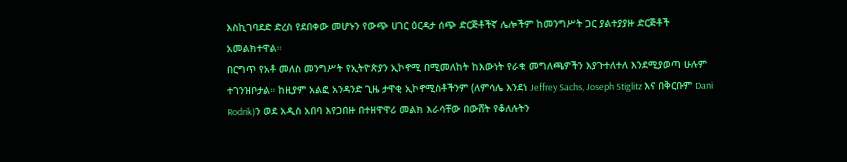እስኪገባደድ ድረስ የደበቀው መሆኑን የውጭ ሀገር ዕርዳታ ሰጭ ድርጅቶችኛ ሌሎችም ከመንግሥት ጋር ያልተያያዙ ድርጅቶች አመልክተዋል።
በርግጥ የአቶ መለስ መንግሥት የኢትዮጵያን ኢኮኖሚ በሚመለከት ከእውነት የራቁ መግለጫዎችን እያጉተለተለ እንደሚያወጣ ሁሉም ተገንዝቦታል። ከዚያም አልፎ አንዳንድ ጊዜ ታዋቂ ኢኮኖሚስቶችንም (ለምሳሌ እንደነ Jeffrey Sachs, Joseph Stiglitz እና በቅርቡም Dani Rodrik)ን ወደ አዲስ አበባ እየጋበዙ በተዘዋዋሪ መልክ እራሳቸው በውሸት የቆለሉትን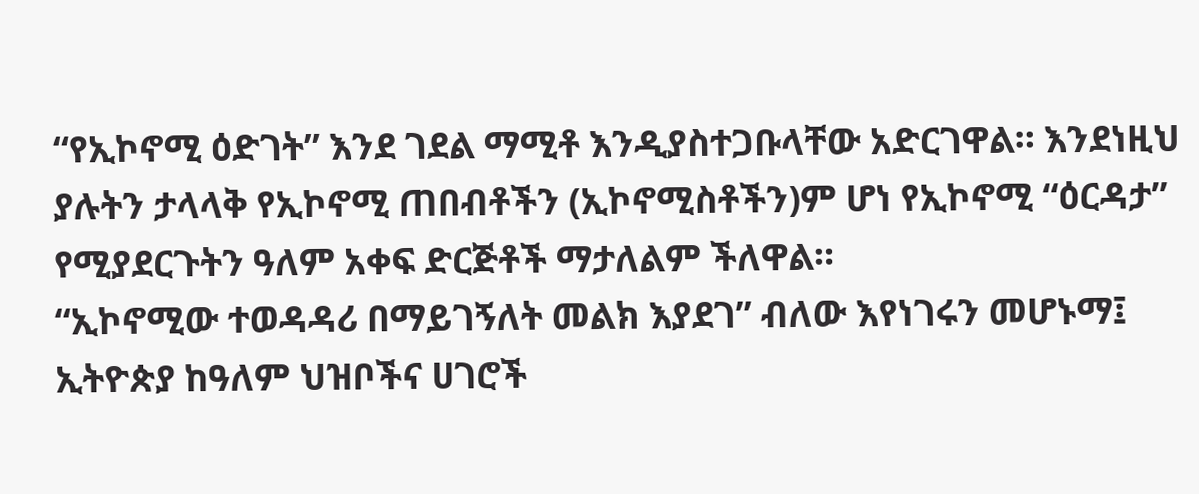“የኢኮኖሚ ዕድገት” እንደ ገደል ማሚቶ እንዲያስተጋቡላቸው አድርገዋል። እንደነዚህ ያሉትን ታላላቅ የኢኮኖሚ ጠበብቶችን (ኢኮኖሚስቶችን)ም ሆነ የኢኮኖሚ “ዕርዳታ” የሚያደርጉትን ዓለም አቀፍ ድርጅቶች ማታለልም ችለዋል።
“ኢኮኖሚው ተወዳዳሪ በማይገኝለት መልክ እያደገ” ብለው እየነገሩን መሆኑማ፤ ኢትዮጵያ ከዓለም ህዝቦችና ሀገሮች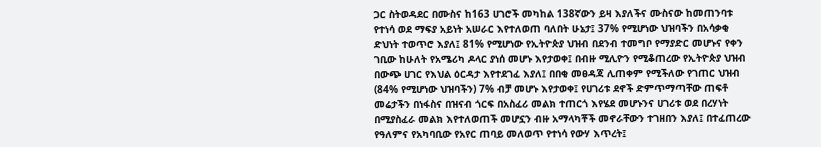ጋር ስትወዳደር በሙስና ከ163 ሀገሮች መካከል 138ኛውን ይዛ እያለችና ሙስናው ከመጠንባቱ የተነሳ ወደ ማፍያ አይነት አሠራር እየተለወጠ ባለበት ሁኔታ፤ 37% የሚሆነው ህዝባችን በአሳቃቂ ድህነት ተወጥሮ እያለ፤ 81% የሚሆነው የኢትዮጵያ ህዝብ በደንብ ተመግቦ የማያድር መሆኑና የቀን ገቢው ከሁለት የአሜሪካ ዶላር ያነሰ መሆኑ እየታወቀ፤ በብዙ ሚሊዮን የሚቆጠረው የኢትዮጵያ ህዝብ በውጭ ሀገር የእህል ዕርዳታ እየተደገፈ እያለ፤ በበቂ መፀዳጃ ሊጠቀም የሚችለው የገጠር ህዝብ (84% የሚሆነው ህዝባችን) 7% ብቻ መሆኑ እየታወቀ፤ የሀገሪቱ ደኖች ድምጥማጣቸው ጠፍቶ መሬታችን በነፋስና በዝናብ ጎርፍ በአስፈሪ መልክ ተጠርጎ እየሄደ መሆኑንና ሀገሪቱ ወደ በረሃነት በሚያስፈራ መልክ እየተለወጠች መሆኗን ብዙ አማላካቾች መኖራቸውን ተገዘበን እያለ፤ በተፈጠረው የዓለምና የአካባቢው የአየር ጠባይ መለወጥ የተነሳ የውሃ እጥረት፤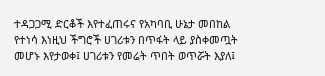ተዳጋጋሚ ድርቆች እየተፈጠሩና የአካባቢ ሁኔታ መበከል የተነሳ እነዚህ ችግሮች ሀገሪቱን በጥፋት ላይ ያስቀመጧት መሆኑ እየታወቀ፤ ሀገሪቱን የመሬት ጥበት ወጥሯት እያለ፤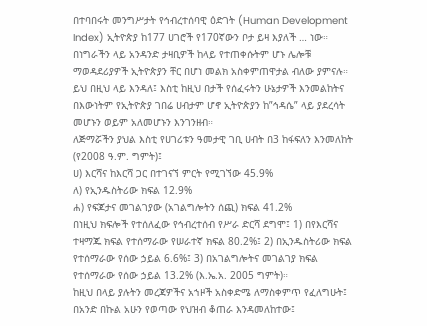በተባበሩት መንግሥታት የኅብረተሰባዊ ዕድገት (Human Development Index) ኢትዮጵያ ከ177 ሀገሮች የ170ኛውን ቦታ ይዛ እያለች … ነው። በነግራችን ላይ አንዳንድ ታዛቢዎች ከላይ የተጠቀሱትም ሆኑ ሌሎቹ ማወዳደሪያዎች ኢትዮጵያን ቸር በሆነ መልክ አስቀምጠዋታል ብለው ያምናሉ።
ይህ በዚህ ላይ እንዳለ፤ እስቲ ከዚህ በታች የሰፈሩትን ሁኔታዎች እንመልከትና በእውነትም የኢትዮጵያ ገበሬ ሀብታም ሆኖ ኢትዮጵያን ከ”ኅዳሴ” ላይ ያደረሳት መሆኑን ወይም አለመሆኑን እንገንዘብ።
ለጅማሯችን ያህል እስቲ የሀገሪቱን ዓመታዊ ገቢ ሀብት በ3 ከፋፍለን እንመለከት (የ2008 ዓ.ም. ግምት)፤
ሀ) እርሻና ከእርሻ ጋር በተገናኘ ምርት የሚገኘው 45.9%
ለ) የኢንዱስትሪው ክፍል 12.9%
ሐ) የፍጆታና መገልገያው (አገልግሎትን ሰጪ) ክፍል 41.2%
በነዚህ ክፍሎች የተሰለፈው የኅብረተሰብ የሥራ ድርሻ ደግሞ፤ 1) በየእርሻና ተዛማጁ ክፍል የተሰማራው የሠራተኛ ክፍል 80.2%፤ 2) በኢንዱስትሪው ክፍል የተሰማራው የሰው ኃይል 6.6%፤ 3) በአገልግሎትና መገልገያ ክፍል የተሰማራው የሰው ኃይል 13.2% (እ.ኤ.አ. 2005 ግምት)።
ከዚህ በላይ ያሉትን መረጃዎችና አኀዞች አስቀድሜ ለማስቀምጥ የፈለግሁት፤ በአንድ በኩል አሁን የወጣው የህዝብ ቆጠራ እንዳመለከተው፤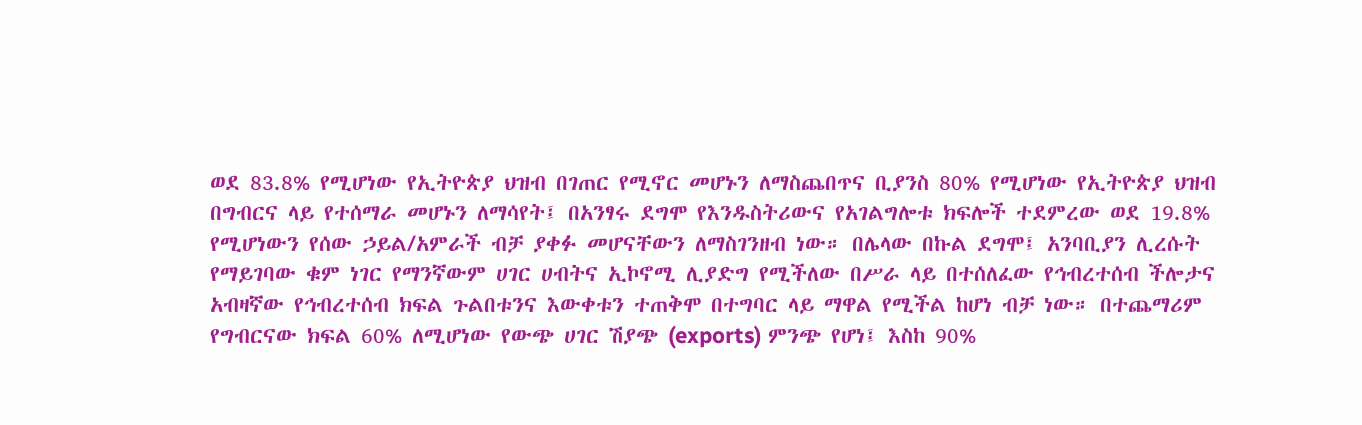ወደ 83.8% የሚሆነው የኢትዮጵያ ህዝብ በገጠር የሚኖር መሆኑን ለማስጨበጥና ቢያንስ 80% የሚሆነው የኢትዮጵያ ህዝብ በግብርና ላይ የተሰማራ መሆኑን ለማሳየት፤ በአንፃሩ ደግሞ የእንዱስትሪውና የአገልግሎቱ ክፍሎች ተደምረው ወደ 19.8% የሚሆነውን የሰው ኃይል/አምራች ብቻ ያቀፉ መሆናቸውን ለማስገንዘብ ነው። በሌላው በኩል ደግሞ፤ አንባቢያን ሊረሱት የማይገባው ቁም ነገር የማንኛውም ሀገር ሀብትና ኢኮኖሚ ሊያድግ የሚችለው በሥራ ላይ በተሰለፈው የኅብረተሰብ ችሎታና አብዛኛው የኅብረተሰብ ክፍል ጉልበቱንና እውቀቱን ተጠቅሞ በተግባር ላይ ማዋል የሚችል ከሆነ ብቻ ነው። በተጨማሪም የግብርናው ክፍል 60% ለሚሆነው የውጭ ሀገር ሽያጭ (exports) ምንጭ የሆነ፤ እስከ 90%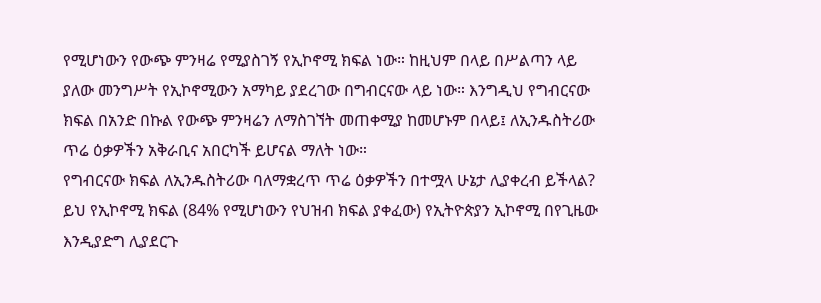የሚሆነውን የውጭ ምንዛሬ የሚያስገኝ የኢኮኖሚ ክፍል ነው። ከዚህም በላይ በሥልጣን ላይ ያለው መንግሥት የኢኮኖሚውን አማካይ ያደረገው በግብርናው ላይ ነው። እንግዲህ የግብርናው ክፍል በአንድ በኩል የውጭ ምንዛሬን ለማስገኘት መጠቀሚያ ከመሆኑም በላይ፤ ለኢንዱስትሪው ጥሬ ዕቃዎችን አቅራቢና አበርካች ይሆናል ማለት ነው።
የግብርናው ክፍል ለኢንዱስትሪው ባለማቋረጥ ጥሬ ዕቃዎችን በተሟላ ሁኔታ ሊያቀረብ ይችላል? ይህ የኢኮኖሚ ክፍል (84% የሚሆነውን የህዝብ ክፍል ያቀፈው) የኢትዮጵያን ኢኮኖሚ በየጊዜው እንዲያድግ ሊያደርጉ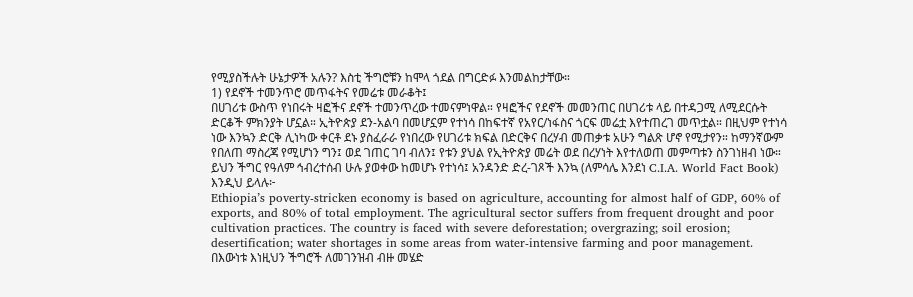የሚያስችሉት ሁኔታዎች አሉን? እስቲ ችግሮቹን ከሞላ ጎደል በግርድፉ እንመልከታቸው።
1) የደኖች ተመንጥሮ መጥፋትና የመሬቱ መራቆት፤
በሀገሪቱ ውስጥ የነበሩት ዛፎችና ደኖች ተመንጥረው ተመናምነዋል። የዛፎችና የደኖች መመንጠር በሀገሪቱ ላይ በተዳጋሚ ለሚደርሱት ድርቆች ምክንያት ሆኗል። ኢትዮጵያ ደን-አልባ በመሆኗም የተነሳ በከፍተኛ የአየር/ነፋስና ጎርፍ መሬቷ እየተጠረገ መጥቷል። በዚህም የተነሳ ነው እንኳን ድርቅ ሊነካው ቀርቶ ደኑ ያስፈራራ የነበረው የሀገሪቱ ክፍል በድርቅና በረሃብ መጠቃቱ አሁን ግልጽ ሆኖ የሚታየን። ከማንኛውም የበለጠ ማስረጃ የሚሆነን ግን፤ ወደ ገጠር ገባ ብለን፤ የቱን ያህል የኢትዮጵያ መሬት ወደ በረሃነት እየተለወጠ መምጣቱን ስንገነዘብ ነው። ይህን ችግር የዓለም ኅብረተሰብ ሁሉ ያወቀው ከመሆኑ የተነሳ፤ አንዳንድ ድረ-ገጾች እንኳ (ለምሳሌ እንደነ C.I.A. World Fact Book) እንዲህ ይላሉ፦
Ethiopia’s poverty-stricken economy is based on agriculture, accounting for almost half of GDP, 60% of exports, and 80% of total employment. The agricultural sector suffers from frequent drought and poor cultivation practices. The country is faced with severe deforestation; overgrazing; soil erosion; desertification; water shortages in some areas from water-intensive farming and poor management.
በእውነቱ እነዚህን ችግሮች ለመገንዝብ ብዙ መሄድ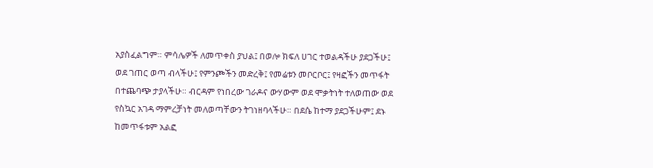አያስፈልግም። ምሳሌዎች ለመጥቀስ ያህል፤ በወሎ ክፍለ ሀገር ተወልዳችሁ ያደጋችሁ፤ ወደ ገጠር ወጣ ብላችሁ፤ የምንጮችን መድረቅ፤ የመሬቱን መቦርቦር፤ የዛፎችን መጥፋት በተጨባጭ ታያላችሁ። ብርዳም የነበረው ገራዶና ውሃውም ወደ ሞቃትነት ተለወጠው ወደ የስኳር አገዳ ማምረቻነት መለወጣቸውን ትገነዘባላችሁ። በደሴ ከተማ ያደጋችሁም፤ ደኑ ከመጥፋቱም አልፎ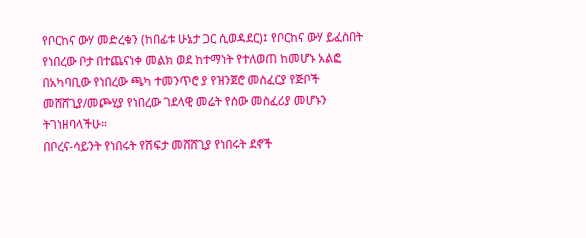የቦርከና ውሃ መድረቁን (ከበፊቱ ሁኔታ ጋር ሲወዳደር)፤ የቦርከና ውሃ ይፈስበት የነበረው ቦታ በተጨናነቀ መልክ ወደ ከተማነት የተለወጠ ከመሆኑ አልፎ በአካባቢው የነበረው ጫካ ተመንጥሮ ያ የዝንጀሮ መስፈርያ የጅቦች መሸሸጊያ/መጮሂያ የነበረው ገደላዊ መሬት የሰው መስፈሪያ መሆኑን ትገነዘባላችሁ።
በቦረና-ሳይንት የነበሩት የሽፍታ መሸሸጊያ የነበሩት ደኖች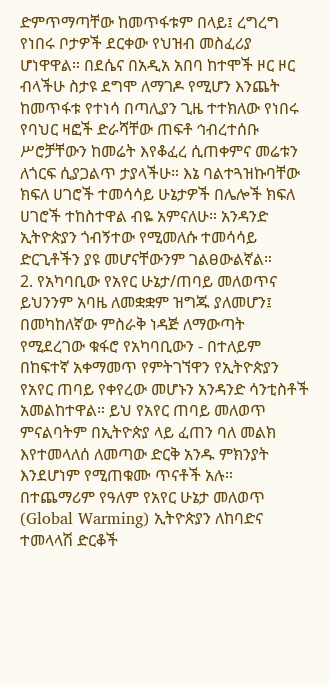ድምጥማጣቸው ከመጥፋቱም በላይ፤ ረግረግ የነበሩ ቦታዎች ደርቀው የህዝብ መስፈሪያ ሆነዋዋል። በደሴና በአዲአ አበባ ከተሞች ዞር ዞር ብላችሁ ስታዩ ደግሞ ለማገዶ የሚሆን እንጨት ከመጥፋቱ የተነሳ በጣሊያን ጊዜ ተተክለው የነበሩ የባህር ዛፎች ድራሻቸው ጠፍቶ ኅብረተሰቡ ሥሮቻቸውን ከመሬት እየቆፈረ ሲጠቀምና መሬቱን ለጎርፍ ሲያጋልጥ ታያላችሁ። እኔ ባልተጓዝኩባቸው ክፍለ ሀገሮች ተመሳሳይ ሁኔታዎች በሌሎች ክፍለ ሀገሮች ተከስተዋል ብዬ አምናለሁ። አንዳንድ ኢትዮጵያን ጎብኝተው የሚመለሱ ተመሳሳይ ድርጊቶችን ያዩ መሆናቸውንም ገልፀውልኛል።
2. የአካባቢው የአየር ሁኔታ/ጠባይ መለወጥና ይህንንም አባዜ ለመቋቋም ዝግጁ ያለመሆን፤
በመካከለኛው ምስራቅ ነዳጅ ለማውጣት የሚደረገው ቁፋሮ የአካባቢውን - በተለይም በከፍተኛ አቀማመጥ የምትገኘዋን የኢትዮጵያን የአየር ጠባይ የቀየረው መሆኑን አንዳንድ ሳንቲስቶች አመልከተዋል። ይህ የአየር ጠባይ መለወጥ ምናልባትም በኢትዮጵያ ላይ ፈጠን ባለ መልክ እየተመላለሰ ለመጣው ድርቅ አንዱ ምክንያት እንደሆነም የሚጠቁሙ ጥናቶች አሉ። በተጨማሪም የዓለም የአየር ሁኔታ መለወጥ (Global Warming) ኢትዮጵያን ለከባድና ተመላላሽ ድርቆች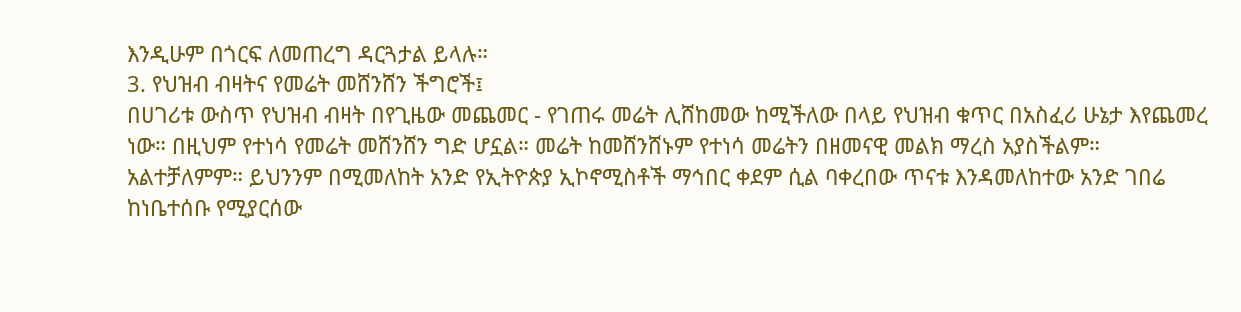እንዲሁም በጎርፍ ለመጠረግ ዳርጓታል ይላሉ።
3. የህዝብ ብዛትና የመሬት መሸንሸን ችግሮች፤
በሀገሪቱ ውስጥ የህዝብ ብዛት በየጊዜው መጨመር - የገጠሩ መሬት ሊሸከመው ከሚችለው በላይ የህዝብ ቁጥር በአስፈሪ ሁኔታ እየጨመረ ነው። በዚህም የተነሳ የመሬት መሸንሸን ግድ ሆኗል። መሬት ከመሸንሸኑም የተነሳ መሬትን በዘመናዊ መልክ ማረስ አያስችልም። አልተቻለምም። ይህንንም በሚመለከት አንድ የኢትዮጵያ ኢኮኖሚስቶች ማኅበር ቀደም ሲል ባቀረበው ጥናቱ እንዳመለከተው አንድ ገበሬ ከነቤተሰቡ የሚያርሰው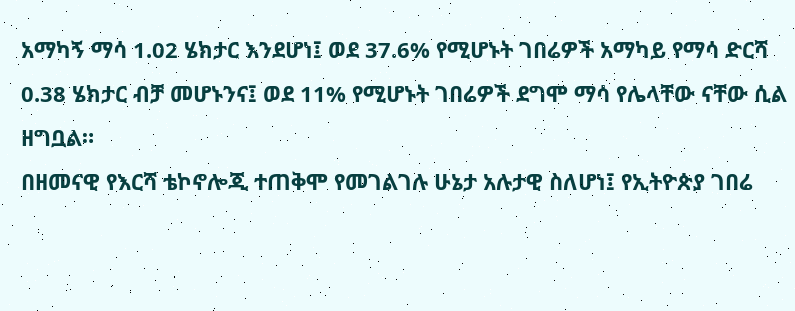አማካኝ ማሳ 1.02 ሄክታር እንደሆነ፤ ወደ 37.6% የሚሆኑት ገበሬዎች አማካይ የማሳ ድርሻ 0.38 ሄክታር ብቻ መሆኑንና፤ ወደ 11% የሚሆኑት ገበሬዎች ደግሞ ማሳ የሌላቸው ናቸው ሲል ዘግቧል።
በዘመናዊ የእርሻ ቴኮኖሎጂ ተጠቅሞ የመገልገሉ ሁኔታ አሉታዊ ስለሆነ፤ የኢትዮጵያ ገበሬ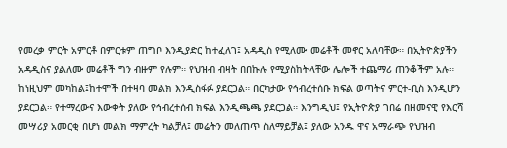የመረቃ ምርት አምርቶ በምርቱም ጠግቦ እንዲያድር ከተፈለገ፤ አዳዲስ የሚለሙ መሬቶች መኖር አለባቸው። በኢትዮጵያችን አዳዲስና ያልለሙ መሬቶች ግን ብዙም የሉም። የህዝብ ብዛት በበኩሉ የሚያስከትላቸው ሌሎች ተጨማሪ ጠንቆችም አሉ። ከነዚህም መካከል፤ከተሞች በተዛባ መልክ እንዲስፋፉ ያደርጋል። በርካታው የኅብረተሰቡ ክፍል ወጣትና ምርተ-ቢስ እንዲሆን ያደርጋል። የተማረውና እውቀት ያለው የኅብረተሰብ ክፍል እንዲጫጫ ያደርጋል። እንግዲህ፤ የኢትዮጵያ ገበሬ በዘመናዊ የእርሻ መሣሪያ አመርቂ በሆነ መልክ ማምረት ካልቻለ፤ መሬትን መለጠጥ ስለማይቻል፤ ያለው አንዱ ዋና አማራጭ የህዝብ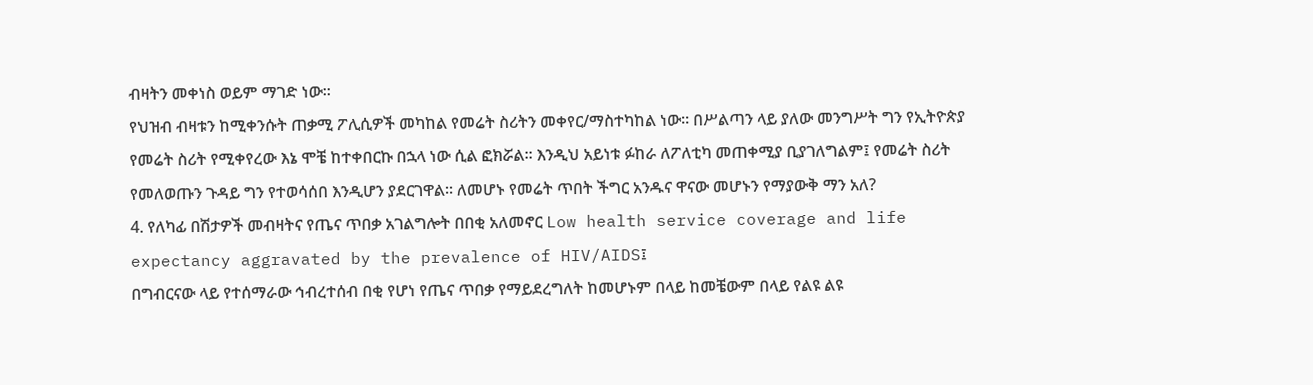ብዛትን መቀነስ ወይም ማገድ ነው።
የህዝብ ብዛቱን ከሚቀንሱት ጠቃሚ ፖሊሲዎች መካከል የመሬት ስሪትን መቀየር/ማስተካከል ነው። በሥልጣን ላይ ያለው መንግሥት ግን የኢትዮጵያ የመሬት ስሪት የሚቀየረው እኔ ሞቼ ከተቀበርኩ በኋላ ነው ሲል ፎክሯል። እንዲህ አይነቱ ፉከራ ለፖለቲካ መጠቀሚያ ቢያገለግልም፤ የመሬት ስሪት የመለወጡን ጉዳይ ግን የተወሳሰበ እንዲሆን ያደርገዋል። ለመሆኑ የመሬት ጥበት ችግር አንዱና ዋናው መሆኑን የማያውቅ ማን አለ?
4. የለካፊ በሽታዎች መብዛትና የጤና ጥበቃ አገልግሎት በበቂ አለመኖር Low health service coverage and life expectancy aggravated by the prevalence of HIV/AIDS፤
በግብርናው ላይ የተሰማራው ኅብረተሰብ በቂ የሆነ የጤና ጥበቃ የማይደረግለት ከመሆኑም በላይ ከመቼውም በላይ የልዩ ልዩ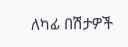ለካፊ በሽታዎች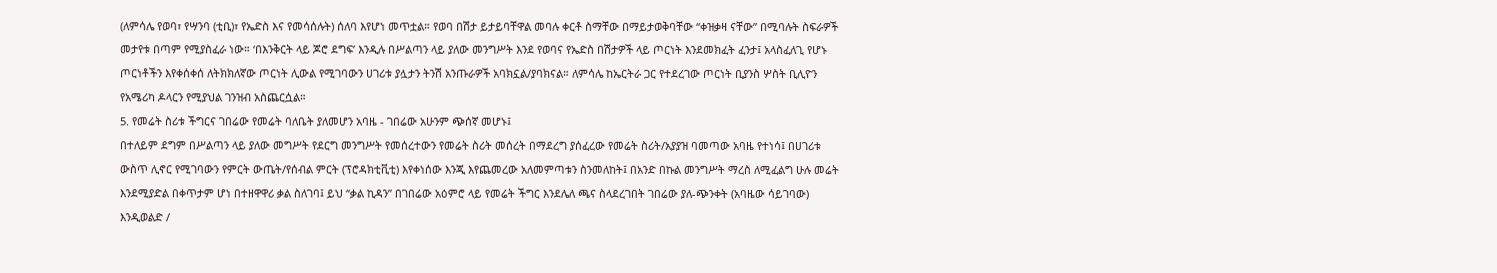(ለምሳሌ የወባ፣ የሣንባ (ቲቢ)፣ የኤድስ እና የመሳሰሉት) ሰለባ እየሆነ መጥቷል። የወባ በሽታ ይታይባቸዋል መባሉ ቀርቶ ስማቸው በማይታወቅባቸው “ቀዝቃዛ ናቸው” በሚባሉት ስፍራዎች መታየቱ በጣም የሚያስፈራ ነው። ‘በእንቅርት ላይ ጆሮ ደግፍ’ እንዲሉ በሥልጣን ላይ ያለው መንግሥት እንደ የወባና የኤድስ በሽታዎች ላይ ጦርነት እንደመክፈት ፈንታ፤ አላስፈለጊ የሆኑ ጦርነቶችን እየቀሰቀሰ ለትክክለኛው ጦርነት ሊውል የሚገባውን ሀገሪቱ ያሏታን ትንሽ አንጡራዎች አባክኗል/ያባክናል። ለምሳሌ ከኤርትራ ጋር የተደረገው ጦርነት ቢያንስ ሦስት ቢሊዮን የአሜሪካ ዶላርን የሚያህል ገንዝብ አስጨርሷል።
5. የመሬት ስሪቱ ችግርና ገበሬው የመሬት ባለቤት ያለመሆን አባዜ - ገበሬው አሁንም ጭሰኛ መሆኑ፤
በተለይም ደግም በሥልጣን ላይ ያለው መግሥት የደርግ መንግሥት የመሰረተውን የመሬት ስሪት መሰረት በማደረግ ያሰፈረው የመሬት ስሪት/አያያዝ ባመጣው አባዜ የተነሳ፤ በሀገሪቱ ውስጥ ሊኖር የሚገባውን የምርት ውጤት/የሰብል ምርት (ፕሮዳክቲቪቲ) እየቀነሰው እንጂ እየጨመረው አለመምጣቱን ስንመለከት፤ በአንድ በኩል መንግሥት ማረስ ለሚፈልግ ሁሉ መሬት እንደሚያድል በቀጥታም ሆነ በተዘዋዋሪ ቃል ስለገባ፤ ይህ “ቃል ኪዳን” በገበሬው አዕምሮ ላይ የመሬት ችግር እንደሌለ ጫና ስላደረገበት ገበሬው ያለ-ጭንቀት (አባዜው ሳይገባው) እንዲወልድ /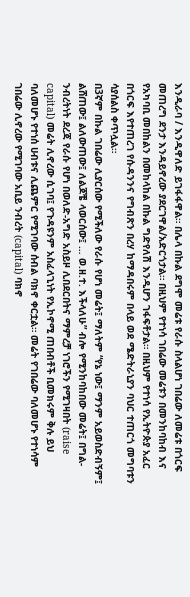እንዲራባ / እንዲዋለድ ይገፋፋዋል። በሌላ በኩል ደግሞ መሬቱ የራሱ ስላልሆነ ገበሬው ለመሬቱ በጎርፍ መጠረግ ደንታ እንዳይኖረው ያደርገዋል/አድርጎታል። በዚህም የተነሳ ገበሬው መሬቱን በመንከባከብ እና የአካባቢ መበከልን በመከላከል በኩል ግድየለሽ እንዲሆን ገፋፍቶታል። በዚህም የተነሳ የኢትዮጵያ አፈር በጎርፍ እየተጠረገ የሱዳንንና የግብጽን በረሃ ከማዳበሩም በላይ ወደ ሜድትራኒያን ባህር ተጠርጎ መግባቱን ሳያሰልስ ቀጥሏል።
በ3ኛም በኩል ገበሬው ሊያርሰው የሚችለው የራሱ የሆነ መሬት፤ ማለትም “የኔ ነው፤ ማንም አይወስድብኝም፤ ልሸጠው፤ ልለውጠው፤ ለልጆቼ ላወርሰው፤ … ወ.ዘ.ተ. እችላለሁ” ብሎ የሚንከባከበው መሬት፤ በግል-ንብረትነት ደረጃ የራሱ የሆነ በወለድ-አግድ አስይዞ ሊበደርበትና ማምረቻ ነገሮችን የሚገዛበት (raise capital) መሬት ሊኖረው ሲገባ፤ የጉዳዩንም አስፈላጊነት የኢኮኖሚ ጠበብቶች ቢመክሩም ቅሉ ይህ ባለመሆኑ የተነሰ ሀብቱና ሊጨምር የሚገባው ሰብል ባክኖ ቀርቷል። መሬት የገበሬው ባለመሆኑ የተነሳም ገበሬው ሊኖረው የሚገባው አቢይ ንብረት (capital) ባክኖ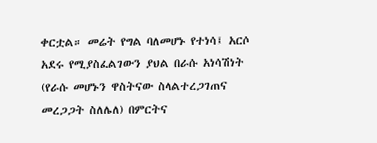ቀርቷል። መሬት የግል ባለመሆኑ የተነሳ፤ አርሶ አደሩ የሚያስፈልገውን ያህል በራሱ አነሳሽነት (የራሱ መሆኑን ዋስትናው ስላልተረጋገጠና መረጋጋት ስለሌለ) በምርትና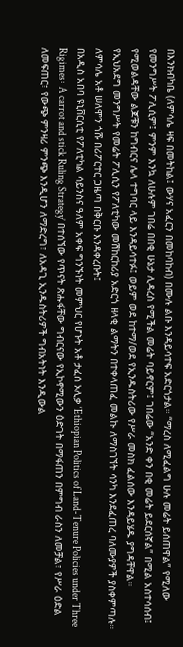በእንክብካቤ (ለምሳሌ ዛፍ በመትከል፤ ውሃና አፈርን በመከባከብ) በሙሉ ልቡ እንዳይሳተፍ አድርጎታል። “ማረስ ለሚፈልግ ሁሉ መሬት ይሰጠዋል” የሚለው የመንግሥት ፖሊሲም፤ ምንም እንኳ ለሁሉም ገበሬ በበቂ ሁኔታ ሊዳረስ የሚችል መሬት ባይኖርም፤ ገበሬው “አንድ ቀን በቂ መሬት ይደርሰኛል” በሚል አስተሳሰብ፤ የሚወልዳቸው ልጆቹን ከግብርና ሌላ ተግባር ላይ እንዳይሳተፉ፤ ወይም ወደ ከተማ/ወደ የኢንዱስትሪው የሥራ መስክ ፈልሰው እንዳይሄዱ ያግዳቸዋል።
የኢህአደግ መንግሥት የመሬት ፖሊሲን የፖለቲካው መሽከርከሪያ አድርጎ ዘላቂ ልማትን በተቀላጠፈ መልኩ ለማስገኘት ሳንካ እንደፈጠረ ባለሙያዎች ያስቀምጣሉ። ለምሳሌ አቶ ሠለሞን ጎሹ በሪፖርተር ጋዜጣ በቅርቡ እንዳቀረቡት፤
በአዲስ አበባ ዩኒቨርሲቲ የፖለቲካል ሳይንስና ዓለም አቀፍ ግንኙነት መምህር የሆኑት አቶ ታፈሰ ኦሊቃ ‘Ethiopian Politics of Land-Tenure Policies under Three Rigimes፡ A carrot and stick Ruling Strategy’ በተሰኘው የጥናት ጽሑፋቸው ግብርናው የኢኮኖሚውን ዕድገት በማፋጠን በምግብ ራስን ለመቻል፣ የሥራ ዕድል ለመፍጠር፣ የውጭ ምንዛሪ ምንጭ እንዲሆን ለማድረግ፣ ለአዳጊ ኢንዱስትሪዎች ግብአትነት እንዲውል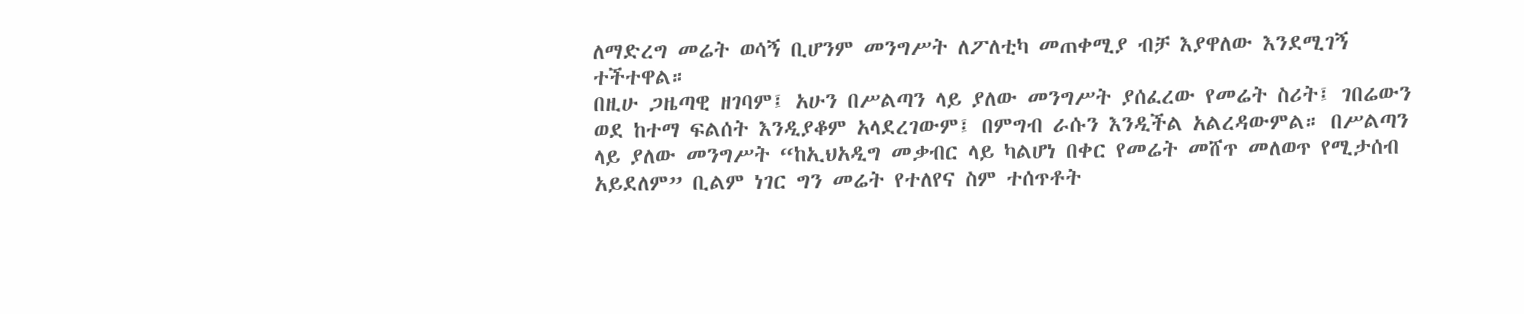ለማድረግ መሬት ወሳኝ ቢሆንም መንግሥት ለፖለቲካ መጠቀሚያ ብቻ እያዋለው እንደሚገኝ ተችተዋል።
በዚሁ ጋዜጣዊ ዘገባም፤ አሁን በሥልጣን ላይ ያለው መንግሥት ያሰፈረው የመሬት ስሪት፤ ገበሬውን ወደ ከተማ ፍልሰት እንዲያቆም አላደረገውም፤ በምግብ ራሱን እንዲችል አልረዳውምል። በሥልጣን ላይ ያለው መንግሥት “ከኢህአዲግ መቃብር ላይ ካልሆነ በቀር የመሬት መሸጥ መለወጥ የሚታሰብ አይደለም” ቢልም ነገር ግን መሬት የተለየና ስም ተሰጥቶት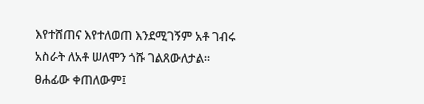እየተሸጠና እየተለወጠ እንደሚገኝም አቶ ገብሩ አስራት ለአቶ ሠለሞን ጎሹ ገልጸውለታል።
ፀሐፊው ቀጠለውም፤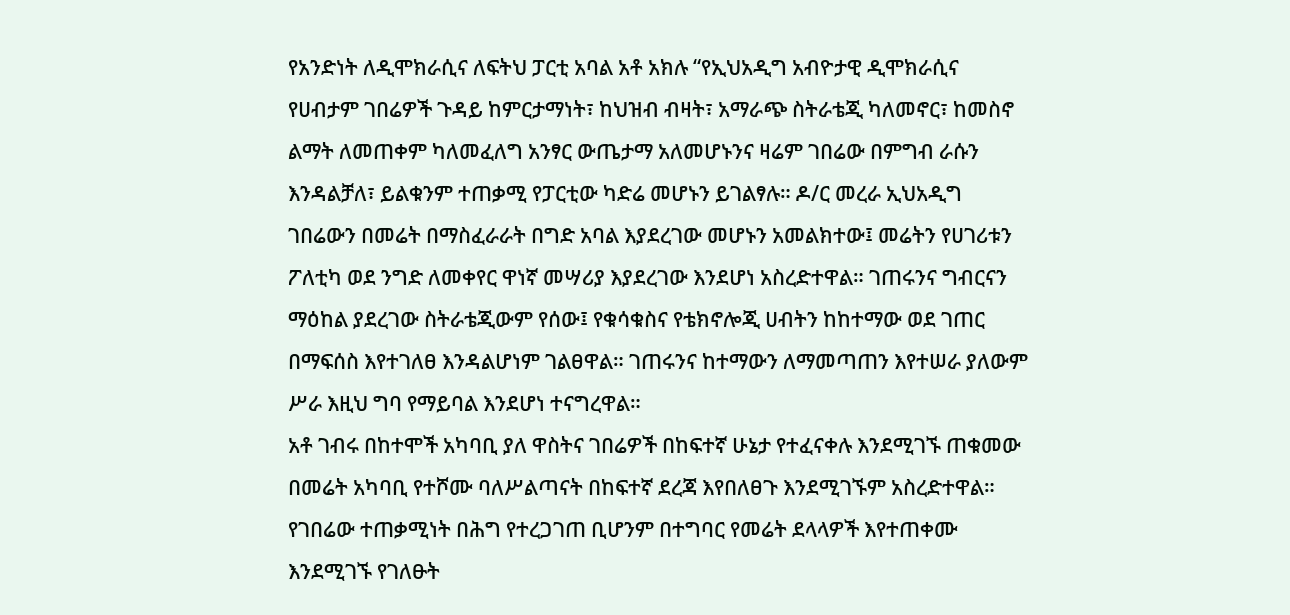የአንድነት ለዲሞክራሲና ለፍትህ ፓርቲ አባል አቶ አክሉ “የኢህአዲግ አብዮታዊ ዲሞክራሲና የሀብታም ገበሬዎች ጉዳይ ከምርታማነት፣ ከህዝብ ብዛት፣ አማራጭ ስትራቴጂ ካለመኖር፣ ከመስኖ ልማት ለመጠቀም ካለመፈለግ አንፃር ውጤታማ አለመሆኑንና ዛሬም ገበሬው በምግብ ራሱን እንዳልቻለ፣ ይልቁንም ተጠቃሚ የፓርቲው ካድሬ መሆኑን ይገልፃሉ። ዶ/ር መረራ ኢህአዲግ ገበሬውን በመሬት በማስፈራራት በግድ አባል እያደረገው መሆኑን አመልክተው፤ መሬትን የሀገሪቱን ፖለቲካ ወደ ንግድ ለመቀየር ዋነኛ መሣሪያ እያደረገው እንደሆነ አስረድተዋል። ገጠሩንና ግብርናን ማዕከል ያደረገው ስትራቴጂውም የሰው፤ የቁሳቁስና የቴክኖሎጂ ሀብትን ከከተማው ወደ ገጠር በማፍሰስ እየተገለፀ እንዳልሆነም ገልፀዋል። ገጠሩንና ከተማውን ለማመጣጠን እየተሠራ ያለውም ሥራ እዚህ ግባ የማይባል እንደሆነ ተናግረዋል።
አቶ ገብሩ በከተሞች አካባቢ ያለ ዋስትና ገበሬዎች በከፍተኛ ሁኔታ የተፈናቀሉ እንደሚገኙ ጠቁመው በመሬት አካባቢ የተሾሙ ባለሥልጣናት በከፍተኛ ደረጃ እየበለፀጉ እንደሚገኙም አስረድተዋል። የገበሬው ተጠቃሚነት በሕግ የተረጋገጠ ቢሆንም በተግባር የመሬት ደላላዎች እየተጠቀሙ እንደሚገኙ የገለፁት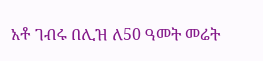አቶ ገብሩ በሊዝ ለ50 ዓመት መሬት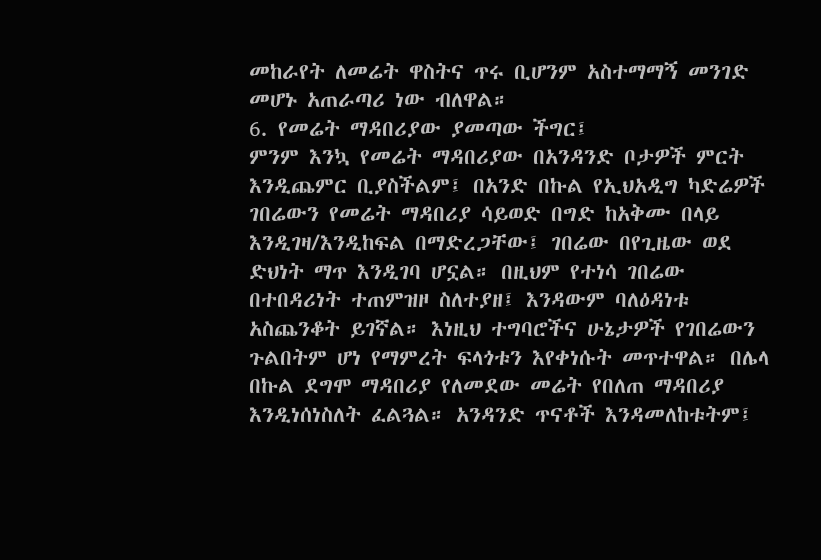መከራየት ለመሬት ዋስትና ጥሩ ቢሆንም አስተማማኝ መንገድ መሆኑ አጠራጣሪ ነው ብለዋል።
6. የመሬት ማዳበሪያው ያመጣው ችግር፤
ምንም እንኳ የመሬት ማዳበሪያው በአንዳንድ ቦታዎች ምርት እንዲጨምር ቢያስችልም፤ በአንድ በኩል የኢህአዲግ ካድሬዎች ገበሬውን የመሬት ማዳበሪያ ሳይወድ በግድ ከአቅሙ በላይ እንዲገዛ/እንዲከፍል በማድረጋቸው፤ ገበሬው በየጊዜው ወደ ድህነት ማጥ እንዲገባ ሆኗል። በዚህም የተነሳ ገበሬው በተበዳሪነት ተጠምዝዞ ስለተያዘ፤ እንዳውም ባለዕዳነቱ አስጨንቆት ይገኛል። እነዚህ ተግባሮችና ሁኔታዎች የገበሬውን ጉልበትም ሆነ የማምረት ፍላጎቱን እየቀነሱት መጥተዋል። በሌላ በኩል ደግሞ ማዳበሪያ የለመደው መሬት የበለጠ ማዳበሪያ እንዲነሰነስለት ፈልጓል። አንዳንድ ጥናቶች እንዳመለከቱትም፤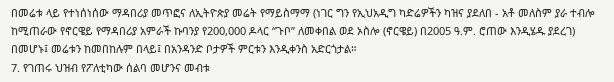በመሬቱ ላይ የተነሰነሰው ማዳበሪያ መጥፎና ለኢትዮጵያ መሬት የማይስማማ (ነገር ግን የኢህአዲግ ካድሬዎችን ካዝና ያደለበ - አቶ መለስም ያራ ተብሎ ከሚጠራው የኖርዌይ የማዳበሪያ አምራች ኩባንያ የ200,000 ዶላር “ጉቦ” ለመቀበል ወደ ኦስሎ (ኖርዌይ) በ2005 ዓ.ም. ሮጠው እንዲሄዱ ያደረገ) በመሆኑ፤ መሬቱን ከመበከሉም በላይ፤ በአንዳንድ ቦታዎች ምርቱን እንዲቀንስ አድርጎታል።
7. የገጠሩ ህዝብ የፖለቲካው ሰልባ መሆንና መብቱ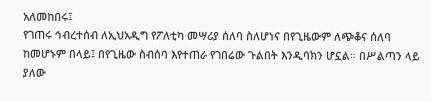አለመከበሩ፤
የገጠሩ ኅብረተሰብ ለኢህአዲግ የፖለቲካ መሣሪያ ሰለባ ስለሆነና በየጊዜውም ለጭቆና ሰለባ ከመሆኑም በላይ፤ በየጊዜው ስብሰባ እየተጠራ የገበሬው ጉልበት እንዲባክን ሆኗል። በሥልጣን ላይ ያለው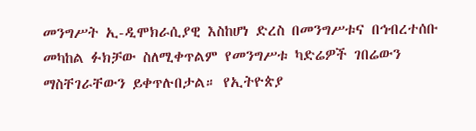መንግሥት ኢ-ዲሞክራሲያዊ እስከሆነ ድረስ በመንግሥቱና በኅብረተሰቡ መካከል ፉክቻው ስለሚቀጥልም የመንግሥቱ ካድሬዎች ገበሬውን ማስቸገራቸውን ይቀጥሉበታል። የኢትዮጵያ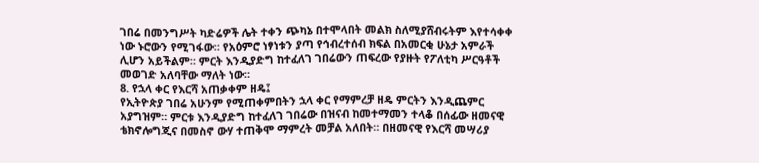ገበሬ በመንግሥት ካድሬዎች ሌት ተቀን ጭካኔ በተሞላበት መልክ ስለሚያሸብሩትም እየተሳቀቀ ነው ኑሮውን የሚገፋው። የአዕምሮ ነፃነቱን ያጣ የኅብረተሰብ ክፍል በአመርቂ ሁኔታ አምራች ሊሆን አይችልም። ምርት እንዲያድግ ከተፈለገ ገበሬውን ጠፍረው የያዙት የፖለቲካ ሥርዓቶች መወገድ አለባቸው ማለት ነው።
8. የኋላ ቀር የእርሻ አጠቃቀም ዘዴ፤
የኢትዮጵያ ገበሬ አሁንም የሚጠቀምበትን ኋላ ቀር የማምረቻ ዘዴ ምርትን እንዲጨምር አያግዝም። ምርቱ እንዲያድግ ከተፈለገ ገበሬው በዝናብ ከመተማመን ተላቆ በሰፊው ዘመናዊ ቴክኖሎግጂና በመስኖ ውሃ ተጠቅሞ ማምረት መቻል አለበት። በዘመናዊ የእርሻ መሣሪያ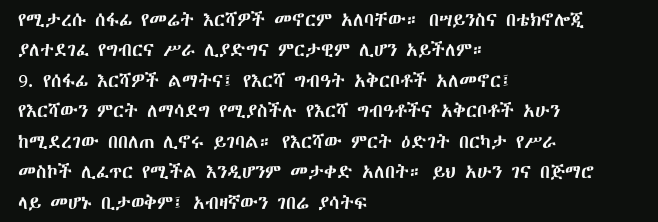የሚታረሱ ሰፋፊ የመሬት እርሻዎች መኖርም አለባቸው። በሣይንስና በቴክኖሎጂ ያለተደገፈ የግብርና ሥራ ሊያድግና ምርታዊም ሊሆን አይችለም።
9. የሰፋፊ እርሻዎች ልማትና፤ የእርሻ ግብዓት አቅርቦቶች አለመኖር፤
የእርሻውን ምርት ለማሳደግ የሚያስችሉ የእርሻ ግብዓቶችና አቅርቦቶች አሁን ከሚደረገው በበለጠ ሊኖሩ ይገባል። የእርሻው ምርት ዕድገት በርካታ የሥራ መስኮች ሊፈጥር የሚችል እንዲሆንም መታቀድ አለበት። ይህ አሁን ገና በጅማሮ ላይ መሆኑ ቢታወቅም፤ አብዛኛውን ገበሬ ያሳትፍ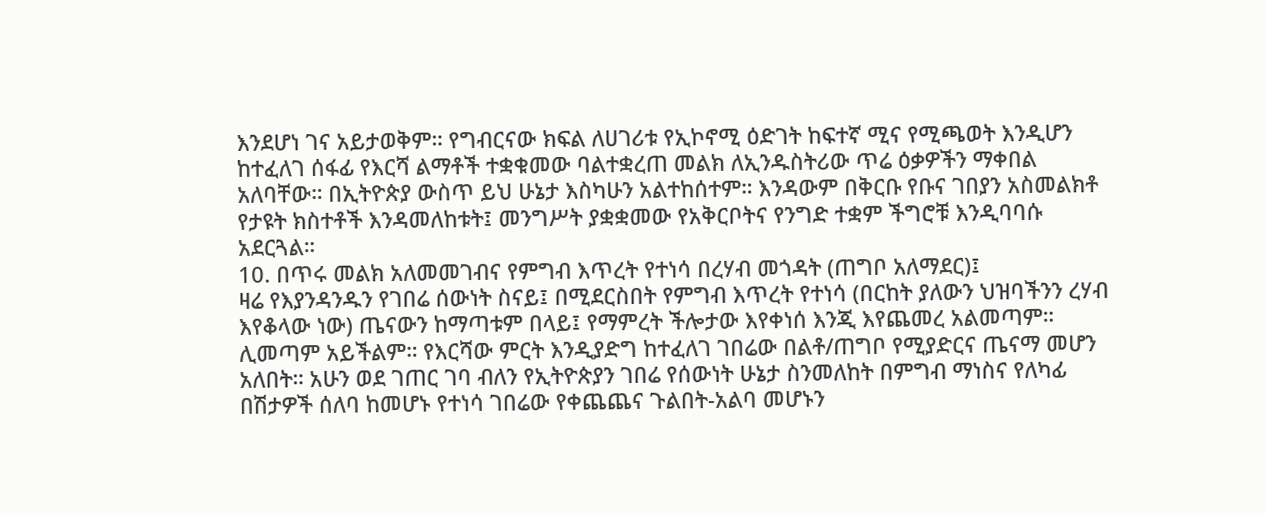እንደሆነ ገና አይታወቅም። የግብርናው ክፍል ለሀገሪቱ የኢኮኖሚ ዕድገት ከፍተኛ ሚና የሚጫወት እንዲሆን ከተፈለገ ሰፋፊ የእርሻ ልማቶች ተቋቁመው ባልተቋረጠ መልክ ለኢንዱስትሪው ጥሬ ዕቃዎችን ማቀበል አለባቸው። በኢትዮጵያ ውስጥ ይህ ሁኔታ እስካሁን አልተከሰተም። እንዳውም በቅርቡ የቡና ገበያን አስመልክቶ የታዩት ክስተቶች እንዳመለከቱት፤ መንግሥት ያቋቋመው የአቅርቦትና የንግድ ተቋም ችግሮቹ እንዲባባሱ አደርጓል።
10. በጥሩ መልክ አለመመገብና የምግብ እጥረት የተነሳ በረሃብ መጎዳት (ጠግቦ አለማደር)፤
ዛሬ የእያንዳንዱን የገበሬ ሰውነት ስናይ፤ በሚደርስበት የምግብ እጥረት የተነሳ (በርከት ያለውን ህዝባችንን ረሃብ እየቆላው ነው) ጤናውን ከማጣቱም በላይ፤ የማምረት ችሎታው እየቀነሰ እንጂ እየጨመረ አልመጣም። ሊመጣም አይችልም። የእርሻው ምርት እንዲያድግ ከተፈለገ ገበሬው በልቶ/ጠግቦ የሚያድርና ጤናማ መሆን አለበት። አሁን ወደ ገጠር ገባ ብለን የኢትዮጵያን ገበሬ የሰውነት ሁኔታ ስንመለከት በምግብ ማነስና የለካፊ በሽታዎች ሰለባ ከመሆኑ የተነሳ ገበሬው የቀጨጨና ጉልበት-አልባ መሆኑን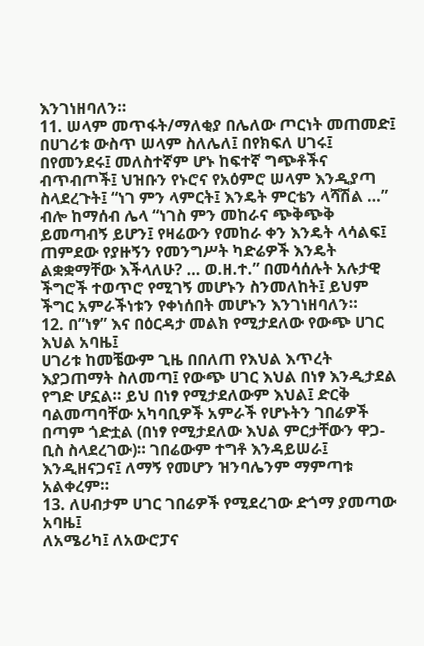እንገነዘባለን።
11. ሠላም መጥፋት/ማለቂያ በሌለው ጦርነት መጠመድ፤
በሀገሪቱ ውስጥ ሠላም ስለሌለ፤ በየክፍለ ሀገሩ፤ በየመንደሩ፤ መለስተኛም ሆኑ ከፍተኛ ግጭቶችና ብጥብጦች፤ ህዝቡን የኑሮና የአዕምሮ ሠላም እንዲያጣ ስላደረጉት፤ “ነገ ምን ላምርት፤ እንዴት ምርቴን ላሻሽል …” ብሎ ከማሰብ ሌላ “ነገስ ምን መከራና ጭቅጭቅ ይመጣብኝ ይሆን፤ የዛሬውን የመከራ ቀን እንዴት ላሳልፍ፤ ጠምደው የያዙኝን የመንግሥት ካድሬዎች እንዴት ልቋቋማቸው እችላለሁ? … ወ.ዘ.ተ.” በመሳሰሉት አሉታዊ ችግሮች ተወጥሮ የሚገኝ መሆኑን ስንመለከት፤ ይህም ችግር አምራችነቱን የቀነሰበት መሆኑን እንገነዘባለን።
12. በ”ነፃ” እና በዕርዳታ መልክ የሚታደለው የውጭ ሀገር እህል አባዜ፤
ሀገሪቱ ከመቼውም ጊዜ በበለጠ የእህል እጥረት እያጋጠማት ስለመጣ፤ የውጭ ሀገር እህል በነፃ እንዲታደል የግድ ሆኗል። ይህ በነፃ የሚታደለውም እህል፤ ድርቅ ባልመጣባቸው አካባቢዎች አምራች የሆኑትን ገበሬዎች በጣም ጎድቷል (በነፃ የሚታደለው እህል ምርታቸውን ዋጋ-ቢስ ስላደረገው)። ገበሬውም ተግቶ እንዳይሠራ፤ እንዲዘናጋና፤ ለማኝ የመሆን ዝንባሌንም ማምጣቱ አልቀረም።
13. ለሀብታም ሀገር ገበሬዎች የሚደረገው ድጎማ ያመጣው አባዜ፤
ለአሜሪካ፤ ለአውሮፓና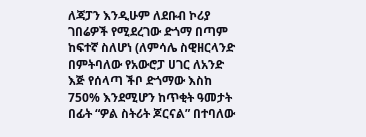ለጃፓን እንዲሁም ለደቡብ ኮሪያ ገበሬዎች የሚደረገው ድጎማ በጣም ከፍተኛ ስለሆነ (ለምሳሌ ስዊዘርላንድ በምትባለው የአውሮፓ ሀገር ለአንድ እጅ የሰላጣ ችቦ ድጎማው እስከ 750% እንደሚሆን ከጥቂት ዓመታት በፊት “ዎል ስትሪት ጆርናል” በተባለው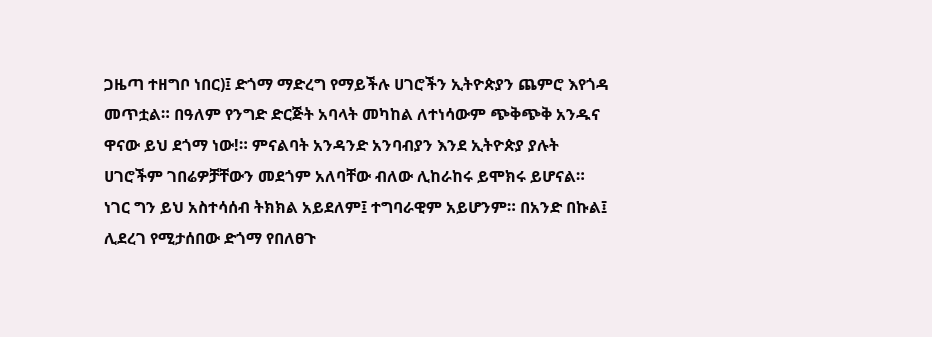ጋዜጣ ተዘግቦ ነበር)፤ ድጎማ ማድረግ የማይችሉ ሀገሮችን ኢትዮጵያን ጨምሮ እየጎዳ መጥቷል። በዓለም የንግድ ድርጅት አባላት መካከል ለተነሳውም ጭቅጭቅ አንዱና ዋናው ይህ ደጎማ ነው!። ምናልባት አንዳንድ አንባብያን እንደ ኢትዮጵያ ያሉት ሀገሮችም ገበሬዎቻቸውን መደጎም አለባቸው ብለው ሊከራከሩ ይሞክሩ ይሆናል። ነገር ግን ይህ አስተሳሰብ ትክክል አይደለም፤ ተግባራዊም አይሆንም። በአንድ በኩል፤ ሊደረገ የሚታሰበው ድጎማ የበለፀጉ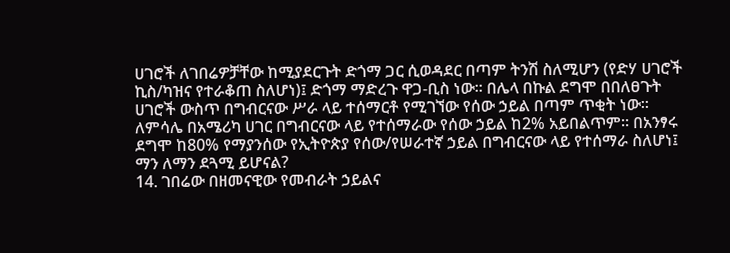ሀገሮች ለገበሬዎቻቸው ከሚያደርጉት ድጎማ ጋር ሲወዳደር በጣም ትንሽ ስለሚሆን (የድሃ ሀገሮች ኪስ/ካዝና የተራቆጠ ስለሆነ)፤ ድጎማ ማድረጉ ዋጋ-ቢስ ነው። በሌላ በኩል ደግሞ በበለፀጉት ሀገሮች ውስጥ በግብርናው ሥራ ላይ ተሰማርቶ የሚገኘው የሰው ኃይል በጣም ጥቂት ነው። ለምሳሌ በአሜሪካ ሀገር በግብርናው ላይ የተሰማራው የሰው ኃይል ከ2% አይበልጥም። በአንፃሩ ደግሞ ከ80% የማያንሰው የኢትዮጵያ የሰው/የሠራተኛ ኃይል በግብርናው ላይ የተሰማራ ስለሆነ፤ ማን ለማን ደጓሚ ይሆናል?
14. ገበሬው በዘመናዊው የመብራት ኃይልና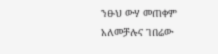ንፁህ ውሃ መጠቀም አለመቻሉና ገበሬው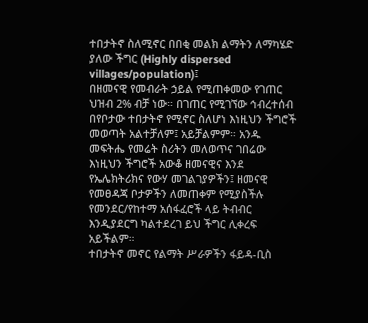ተበታትኖ ስለሚኖር በበቂ መልክ ልማትን ለማካሄድ ያለው ችግር (Highly dispersed villages/population)፤
በዘመናዊ የመብራት ኃይል የሚጠቀመው የገጠር ህዝብ 2% ብቻ ነው። በገጠር የሚገኘው ኅብረተሰብ በየቦታው ተበታትኖ የሚኖር ስለሆነ እነዚህን ችግሮች መወጣት አልተቻለም፤ አይቻልምም። አንዱ መፍትሔ የመሬት ስሪትን መለወጥና ገበሬው እነዚህን ችግሮች አውቆ ዘመናዊና እንደ የኤሌክትሪክና የውሃ መገልገያዎችን፤ ዘመናዊ የመፀዳጃ ቦታዎችን ለመጠቀም የሚያስችሉ የመንደር/የከተማ አሰፋፈሮች ላይ ትብብር እንዲያደርግ ካልተደረገ ይህ ችግር ሊቀረፍ አይችልም።
ተበታትኖ መኖር የልማት ሥራዎችን ፋይዳ-ቢስ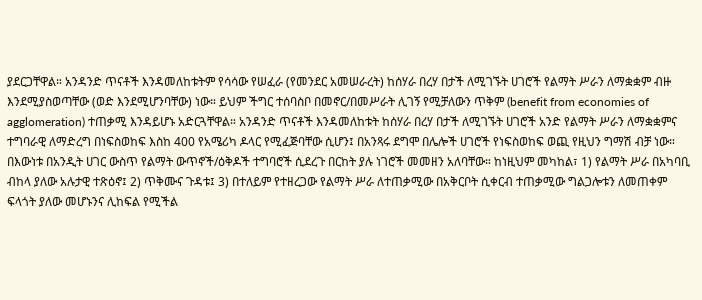ያደርጋቸዋል። አንዳንድ ጥናቶች እንዳመለከቱትም የሳሳው የሠፈራ (የመንደር አመሠራረት) ከሰሃራ በረሃ በታች ለሚገኙት ሀገሮች የልማት ሥራን ለማቋቋም ብዙ እንደሚያስወጣቸው (ወድ እንደሚሆንባቸው) ነው። ይህም ችግር ተሰባስቦ በመኖር/በመሥራት ሊገኝ የሚቻለውን ጥቅም (benefit from economies of agglomeration) ተጠቃሚ እንዳይሆኑ አድርጓቸዋል። አንዳንድ ጥናቶች እንዳመለከቱት ከሰሃራ በረሃ በታች ለሚገኙት ሀገሮች አንድ የልማት ሥራን ለማቋቋምና ተግባራዊ ለማድረግ በነፍስወከፍ እስከ 400 የአሜሪካ ዶላር የሚፈጅባቸው ሲሆን፤ በአንጻሩ ደግሞ በሌሎች ሀገሮች የነፍስወከፍ ወጪ የዚህን ግማሽ ብቻ ነው።
በእውነቱ በአንዲት ሀገር ውስጥ የልማት ውጥኖች/ዕቅዶች ተግባሮች ሲደረጉ በርከት ያሉ ነገሮች መመዘን አለባቸው። ከነዚህም መካከል፣ 1) የልማት ሥራ በአካባቢ ብከላ ያለው አሉታዊ ተጽዕኖ፤ 2) ጥቅሙና ጉዳቱ፤ 3) በተለይም የተዘረጋው የልማት ሥራ ለተጠቃሚው በአቅርቦት ሲቀርብ ተጠቃሚው ግልጋሎቱን ለመጠቀም ፍላጎት ያለው መሆኑንና ሊከፍል የሚችል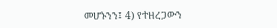መሆኑንን፤ 4) የተዘረጋውን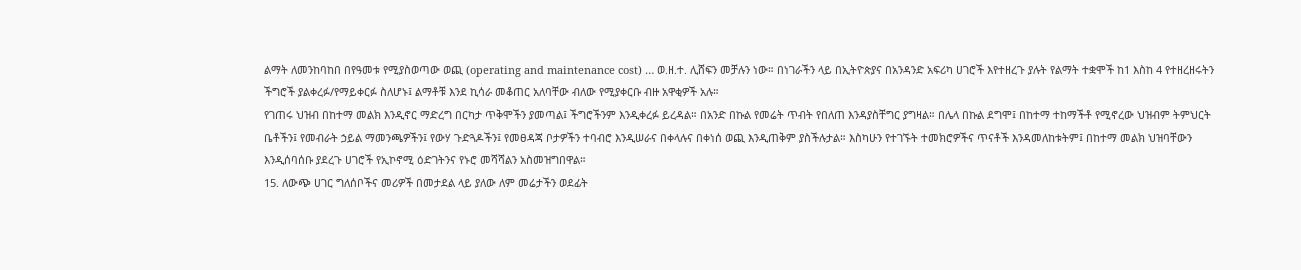ልማት ለመንከባከበ በየዓመቱ የሚያስወጣው ወጪ (operating and maintenance cost) … ወ.ዘ.ተ. ሊሸፍን መቻሉን ነው። በነገራችን ላይ በኢትዮጵያና በአንዳንድ አፍሪካ ሀገሮች እየተዘረጉ ያሉት የልማት ተቋሞች ከ1 እስከ 4 የተዘረዘሩትን ችግሮች ያልቀረፉ/የማይቀርፉ ስለሆኑ፤ ልማቶቹ እንደ ኪሳራ መቆጠር አለባቸው ብለው የሚያቀርቡ ብዙ አዋቂዎች አሉ።
የገጠሩ ህዝብ በከተማ መልክ እንዲኖር ማድረግ በርካታ ጥቅሞችን ያመጣል፤ ችግሮችንም እንዲቀረፉ ይረዳል። በአንድ በኩል የመሬት ጥብት የበለጠ እንዳያስቸግር ያግዛል። በሌላ በኩል ደግሞ፤ በከተማ ተከማችቶ የሚኖረው ህዝብም ትምህርት ቤቶችን፤ የመብራት ኃይል ማመንጫዎችን፤ የውሃ ጉድጓዶችን፤ የመፀዳጃ ቦታዎችን ተባብሮ እንዲሠራና በቀላሉና በቀነሰ ወጪ እንዲጠቅም ያስችሉታል። እስካሁን የተገኙት ተመክሮዎችና ጥናቶች እንዳመለከቱትም፤ በከተማ መልክ ህዝባቸውን እንዲሰባሰቡ ያደረጉ ሀገሮች የኢኮኖሚ ዕድገትንና የኑሮ መሻሻልን አስመዝግበዋል።
15. ለውጭ ሀገር ግለሰቦችና መሪዎች በመታደል ላይ ያለው ለም መሬታችን ወደፊት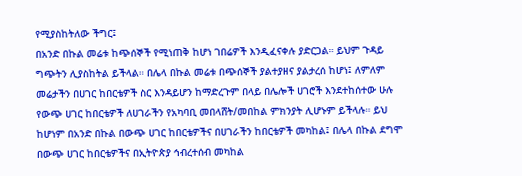የሚያስከትለው ችግር፤
በአንድ በኩል መሬቱ ከጭሰኞች የሚነጠቅ ከሆነ ገበሬዎች እንዲፈናቀሉ ያድርጋል። ይህም ጉዳይ ግጭትን ሊያስከትል ይችላል። በሌላ በኩል መሬቱ በጭሰኞች ያልተያዘና ያልታረሰ ከሆነ፤ ለምለም መሬታችን በሀገር ከበርቴዎች ስር እንዳይሆን ከማድረጉም በላይ በሌሎች ሀገሮች እንደተከሰተው ሁሉ የውጭ ሀገር ከበርቴዎች ለሀገራችን የአካባቢ መበላሸት/መበከል ምክንያት ሊሆኑም ይችላሉ። ይህ ከሆነም በአንድ በኩል በውጭ ሀገር ከበርቴዎችና በሀገራችን ከበርቴዎች መካከል፤ በሌላ በኩል ደግሞ በውጭ ሀገር ከበርቴዎችና በኢትዮጵያ ኅብረተሰብ መካከል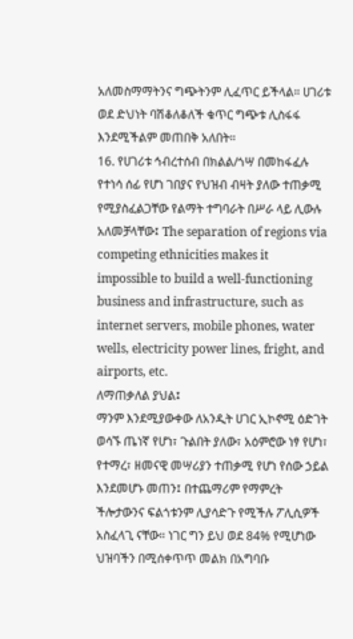አለመስማማትንና ግጭትንም ሊፈጥር ይችላል። ሀገሪቱ ወደ ድህነት ባሽቆለቆለች ቁጥር ግጭቱ ሊስፋፋ እንደሚችልም መጠበቅ አለበት።
16. የሀገሪቱ ኅብረተሰብ በክልል/ጎሣ በመከፋፈሉ የተነሳ ሰፊ የሆነ ገበያና የህዝብ ብዛት ያለው ተጠቃሚ የሚያስፈልጋቸው የልማት ተግባራት በሥራ ላይ ሊውሉ አለመቻላቸው፤ The separation of regions via competing ethnicities makes it impossible to build a well-functioning business and infrastructure, such as internet servers, mobile phones, water wells, electricity power lines, fright, and airports, etc.
ለማጠቃለል ያህል፤
ማንም እንደሚያውቀው ለአንዲት ሀገር ኢኮኖሚ ዕድገት ወሳኙ ጤነኛ የሆነ፣ ጉልበት ያለው፣ አዕምሮው ነፃ የሆነ፣ የተማረ፣ ዘመናዊ መሣሪያን ተጠቃሚ የሆነ የሰው ኃይል እንደመሆኑ መጠን፤ በተጨማሪም የማምረት ችሎታውንና ፍልጎቱንም ሊያሳድጉ የሚችሉ ፖሊሲዎች አስፈላጊ ናቸው። ነገር ግን ይህ ወደ 84% የሚሆነው ህዝባችን በሚሰቀጥጥ መልክ በአግባቡ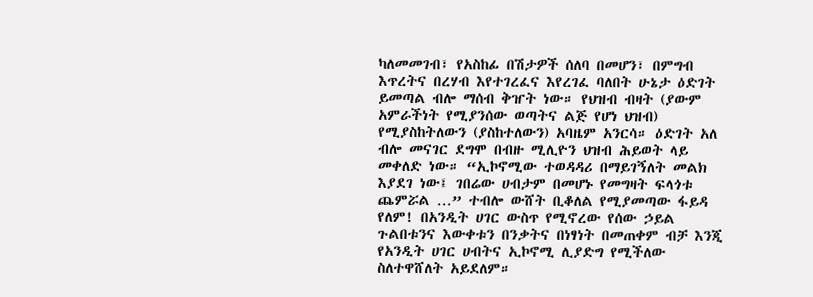ካለመመገብ፣ የአስከፊ በሽታዎች ሰለባ በመሆን፣ በምግብ እጥረትና በረሃብ እየተገረፈና እየረገፈ ባለበት ሁኔታ ዕድገት ይመጣል ብሎ ማሰብ ቅዠት ነው። የህዝብ ብዛት (ያውም አምራችነት የሚያንሰው ወጣትና ልጅ የሆነ ህዝብ) የሚያስከትለውን (ያስከተለውን) አባዜም አንርሳ። ዕድገት አለ ብሎ መናገር ደግሞ በብዙ ሚሊዮን ህዝብ ሕይወት ላይ መቀለድ ነው። “ኢኮኖሚው ተወዳዳሪ በማይገኝለት መልክ እያደገ ነው፤ ገበሬው ሀብታም በመሆኑ የመግዛት ፍላጎቱ ጨምሯል …” ተብሎ ውሸት ቢቆለል የሚያመጣው ፋይዳ የለም! በአንዲት ሀገር ውስጥ የሚኖረው የሰው ኃይል ጉልበቱንና እውቀቱን በንቃትና በነፃነት በመጠቀም ብቻ እንጂ የአንዲት ሀገር ሀብትና ኢኮኖሚ ሊያድግ የሚችለው ስለተዋሸለት አይደለም።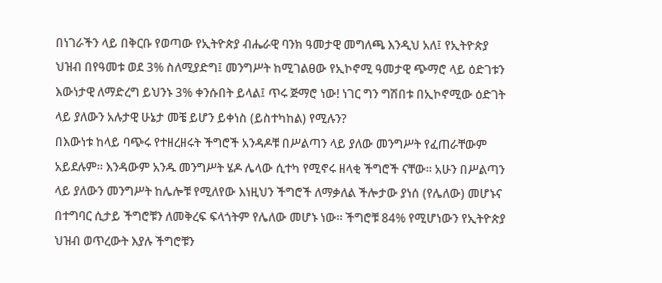በነገራችን ላይ በቅርቡ የወጣው የኢትዮጵያ ብሔራዊ ባንክ ዓመታዊ መግለጫ እንዲህ አለ፤ የኢትዮጵያ ህዝብ በየዓመቱ ወደ 3% ስለሚያድግ፤ መንግሥት ከሚገልፀው የኢኮኖሚ ዓመታዊ ጭማሮ ላይ ዕድገቱን እውነታዊ ለማድረግ ይህንኑ 3% ቀንሱበት ይላል፤ ጥሩ ጅማሮ ነው! ነገር ግን ግሽበቱ በኢኮኖሚው ዕድገት ላይ ያለውን አሉታዊ ሁኔታ መቼ ይሆን ይቀነስ (ይስተካከል) የሚሉን?
በእውነቱ ከላይ ባጭሩ የተዘረዘሩት ችግሮች አንዳዶቹ በሥልጣን ላይ ያለው መንግሥት የፈጠራቸውም አይደሉም። እንዳውም አንዱ መንግሥት ሄዶ ሌላው ሲተካ የሚኖሩ ዘላቂ ችግሮች ናቸው። አሁን በሥልጣን ላይ ያለውን መንግሥት ከሌሎቹ የሚለየው እነዚህን ችግሮች ለማቃለል ችሎታው ያነሰ (የሌለው) መሆኑና በተግባር ሲታይ ችግሮቹን ለመቅረፍ ፍላጎትም የሌለው መሆኑ ነው። ችግሮቹ 84% የሚሆነውን የኢትዮጵያ ህዝብ ወጥረውት እያሉ ችግሮቹን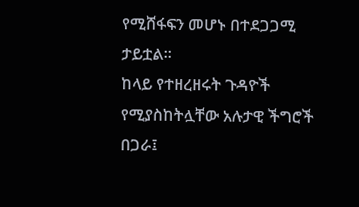የሚሸፋፍን መሆኑ በተደጋጋሚ ታይቷል።
ከላይ የተዘረዘሩት ጉዳዮች የሚያስከትሏቸው አሉታዊ ችግሮች በጋራ፤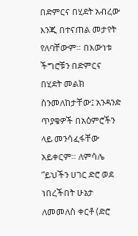በድምርና በሂደት አብረው እንጂ በተናጠል መታየት የለባቸውም። በእውነቱ ችግሮቹን በድምርና በሂደት መልክ ስንመለከታቸው፤ አንዳንድ ጥያቄዎች በአዕምሮችን ላይ መንሳፈፋቸው አይቀርም። ለምሳሌ “ይህችን ሀገር ድሮ ወደ ነበረችበት ሁኔታ ለመመለስ ቀርቶ (ድሮ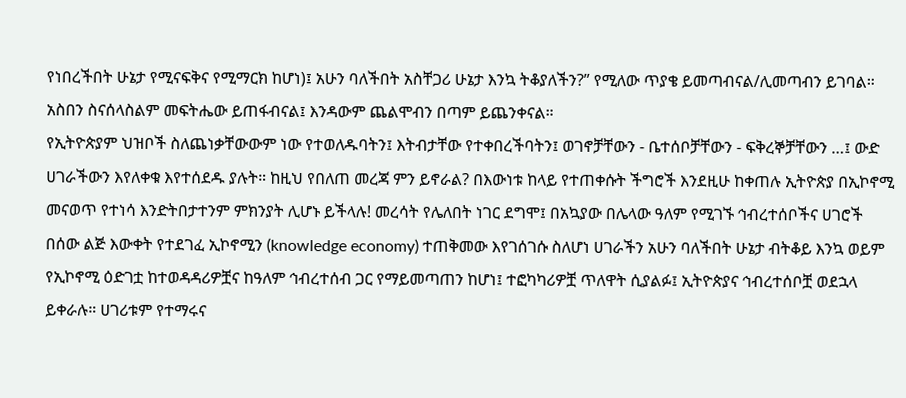የነበረችበት ሁኔታ የሚናፍቅና የሚማርክ ከሆነ)፤ አሁን ባለችበት አስቸጋሪ ሁኔታ እንኳ ትቆያለችን?” የሚለው ጥያቄ ይመጣብናል/ሊመጣብን ይገባል። አስበን ስናሰላስልም መፍትሔው ይጠፋብናል፤ እንዳውም ጨልሞብን በጣም ይጨንቀናል።
የኢትዮጵያም ህዝቦች ስለጨነቃቸውውም ነው የተወለዱባትን፤ እትብታቸው የተቀበረችባትን፤ ወገኖቻቸውን - ቤተሰቦቻቸውን - ፍቅረኞቻቸውን …፤ ውድ ሀገራችውን እየለቀቁ እየተሰደዱ ያሉት። ከዚህ የበለጠ መረጃ ምን ይኖራል? በእውነቱ ከላይ የተጠቀሱት ችግሮች እንደዚሁ ከቀጠሉ ኢትዮጵያ በኢኮኖሚ መናወጥ የተነሳ እንድትበታተንም ምክንያት ሊሆኑ ይችላሉ! መረሳት የሌለበት ነገር ደግሞ፤ በአኳያው በሌላው ዓለም የሚገኙ ኅብረተሰቦችና ሀገሮች በሰው ልጅ እውቀት የተደገፈ ኢኮኖሚን (knowledge economy) ተጠቅመው እየገሰገሱ ስለሆነ ሀገራችን አሁን ባለችበት ሁኔታ ብትቆይ እንኳ ወይም የኢኮኖሚ ዕድገቷ ከተወዳዳሪዎቿና ከዓለም ኅብረተሰብ ጋር የማይመጣጠን ከሆነ፤ ተፎካካሪዎቿ ጥለዋት ሲያልፉ፤ ኢትዮጵያና ኅብረተሰቦቿ ወደኋላ ይቀራሉ። ሀገሪቱም የተማሩና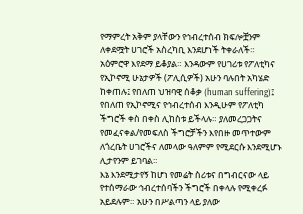የማምረት አቅም ያላቸውን የኅብረተሰብ ክፍሎቿንም ለቀደሟት ሀገሮች አስረካቢ እንደሆነች ትቀራለች። አዕምሮዋ እየደማ ይቆያል። እንዳውም የሀገሪቱ የፖለቲካና የኢኮኖሚ ሁኔታዎች (ፖሊሲዎች) አሁን ባሉበት አካሄድ ከቀጠሉ፤ የበለጠ ህዝባዊ ሰቆቃ (human suffering)፤ የበለጠ የኢኮኖሚና የኅብረተሰብ እንዲሁም የፖለቲካ ችግሮች ቀስ በቀስ ሊከስቱ ይችላሉ። ያለመረጋጋትና የመፈናቀል/የመፍለስ ችግሮቻችን እየበዙ መጥተውም ለጎረቤት ሀገሮችና ለመላው ዓለምም የሚደርሱ እንደሚሆኑ ሊታየንም ይገባል።
እኔ እንደሚታየኝ ከሆነ የመሬት ስሪቱና በግብርናው ላይ የተሰማራው ኅብረተሰባችን ችግሮች በቀላሉ የሚቀረፉ አይደሉም። አሁን በሥልጣን ላይ ያለው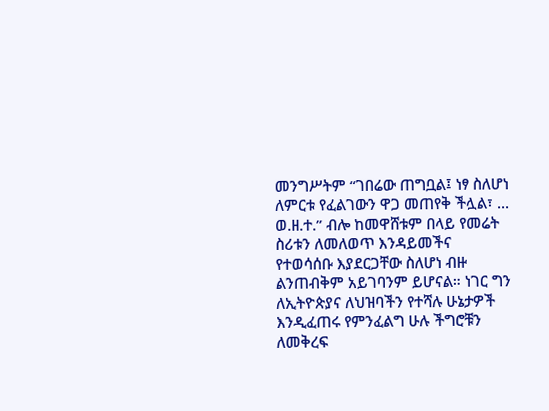መንግሥትም “ገበሬው ጠግቧል፤ ነፃ ስለሆነ ለምርቱ የፈልገውን ዋጋ መጠየቅ ችሏል፣ ... ወ.ዘ.ተ.” ብሎ ከመዋሸቱም በላይ የመሬት ስሪቱን ለመለወጥ እንዳይመችና የተወሳሰቡ እያደርጋቸው ስለሆነ ብዙ ልንጠብቅም አይገባንም ይሆናል። ነገር ግን ለኢትዮጵያና ለህዝባችን የተሻሉ ሁኔታዎች እንዲፈጠሩ የምንፈልግ ሁሉ ችግሮቹን ለመቅረፍ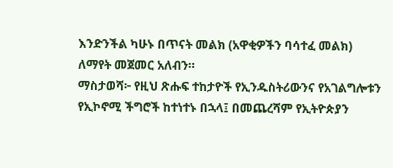እንድንችል ካሁኑ በጥናት መልክ (አዋቂዎችን ባሳተፈ መልክ) ለማየት መጀመር አለብን።
ማስታወሻ፦ የዚህ ጽሑፍ ተከታዮች የኢንዱስትሪውንና የአገልግሎቱን የኢኮኖሚ ችግሮች ከተነተኑ በኋላ፤ በመጨረሻም የኢትዮጵያን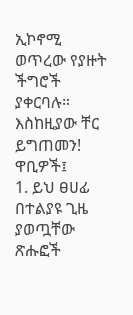ኢኮኖሚ ወጥረው የያዙት ችግሮች ያቀርባሉ።
እስከዚያው ቸር ይግጠመን!
ዋቢዎች፤
1. ይህ ፀሀፊ በተልያዩ ጊዜ ያወጧቸው ጽሑፎች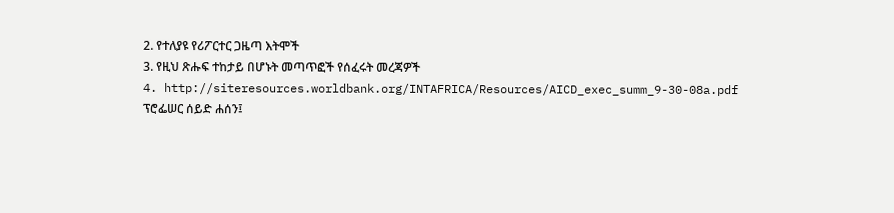2. የተለያዩ የሪፖርተር ጋዜጣ እትሞች
3. የዚህ ጽሑፍ ተከታይ በሆኑት መጣጥፎች የሰፈሩት መረጃዎች
4. http://siteresources.worldbank.org/INTAFRICA/Resources/AICD_exec_summ_9-30-08a.pdf
ፕሮፌሠር ሰይድ ሐሰን፤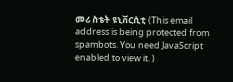መሪ ስቴት ዩኒቨርሲቲ (This email address is being protected from spambots. You need JavaScript enabled to view it. )